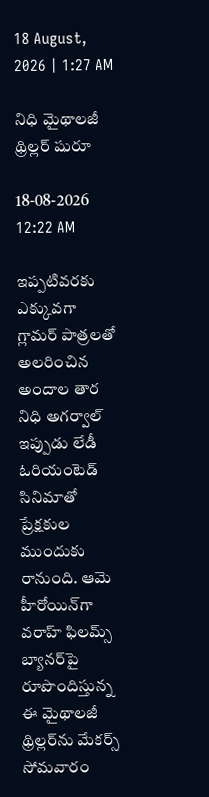18 August, 2026 | 1:27 AM

నిధి మైథాలజీ థ్రిల్లర్ షురూ

18-08-2026 12:22 AM

ఇప్పటివరకు ఎక్కువగా గ్లామర్ పాత్రలతో అలరించిన అందాల తార నిధి అగర్వాల్ ఇప్పుడు లేడీ ఓరియంటెడ్ సినిమాతో ప్రేక్షకుల ముందుకు రానుంది. ఆమె హీరోయిన్‌గా వరాహ్ ఫిలమ్స్ బ్యానర్‌పై రూపొందిస్తున్న ఈ మైథాలజీ థ్రిల్లర్‌ను మేకర్స్ సోమవారం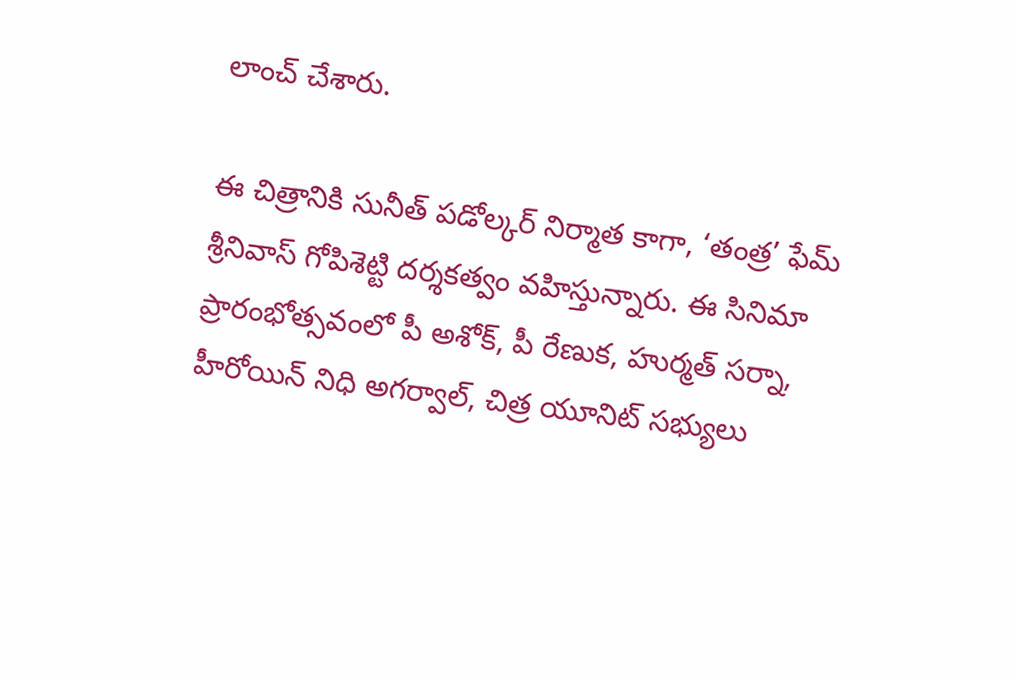లాంచ్ చేశారు.

ఈ చిత్రానికి సునీత్ పడోల్కర్ నిర్మాత కాగా, ‘తంత్ర’ ఫేమ్ శ్రీనివాస్ గోపిశెట్టి దర్శకత్వం వహిస్తున్నారు. ఈ సినిమా ప్రారంభోత్సవంలో పీ అశోక్, పీ రేణుక, హుర్మత్ సర్నా, హీరోయిన్ నిధి అగర్వాల్, చిత్ర యూనిట్ సభ్యులు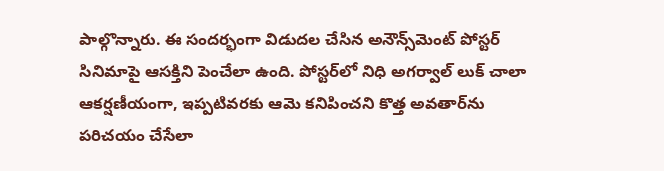పాల్గొన్నారు. ఈ సందర్భంగా విడుదల చేసిన అనౌన్స్‌మెంట్ పోస్టర్ సినిమాపై ఆసక్తిని పెంచేలా ఉంది. పోస్టర్‌లో నిధి అగర్వాల్ లుక్ చాలా ఆకర్షణీయంగా, ఇప్పటివరకు ఆమె కనిపించని కొత్త అవతార్‌ను పరిచయం చేసేలా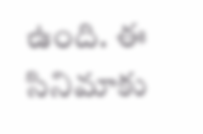ఉంది. ఈ సినిమాకు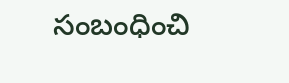సంబంధించి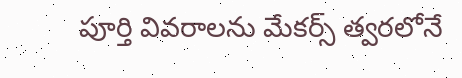పూర్తి వివరాలను మేకర్స్ త్వరలోనే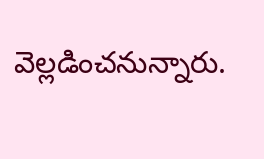వెల్లడించనున్నారు.